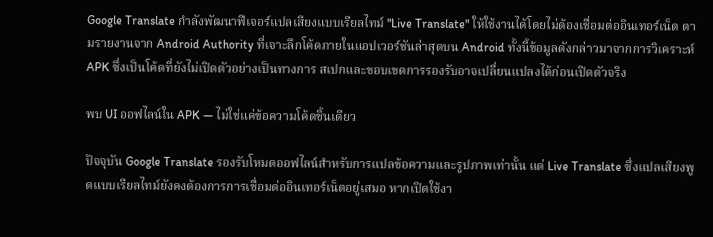Google Translate กำลังพัฒนาฟีเจอร์แปลเสียงแบบเรียลไทม์ "Live Translate" ให้ใช้งานได้โดยไม่ต้องเชื่อมต่ออินเทอร์เน็ต ตามรายงานจาก Android Authority ที่เจาะลึกโค้ดภายในแอปเวอร์ชันล่าสุดบน Android ทั้งนี้ข้อมูลดังกล่าวมาจากการวิเคราะห์ APK ซึ่งเป็นโค้ดที่ยังไม่เปิดตัวอย่างเป็นทางการ สเปกและขอบเขตการรองรับอาจเปลี่ยนแปลงได้ก่อนเปิดตัวจริง

พบ UI ออฟไลน์ใน APK — ไม่ใช่แค่ข้อความโค้ดชิ้นเดียว

ปัจจุบัน Google Translate รองรับโหมดออฟไลน์สำหรับการแปลข้อความและรูปภาพเท่านั้น แต่ Live Translate ซึ่งแปลเสียงพูดแบบเรียลไทม์ยังคงต้องการการเชื่อมต่ออินเทอร์เน็ตอยู่เสมอ หากเปิดใช้งา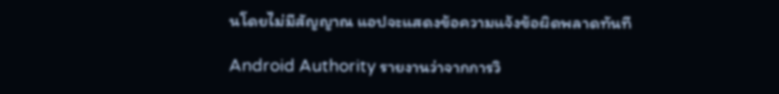นโดยไม่มีสัญญาณ แอปจะแสดงข้อความแจ้งข้อผิดพลาดทันที

Android Authority รายงานว่าจากการวิ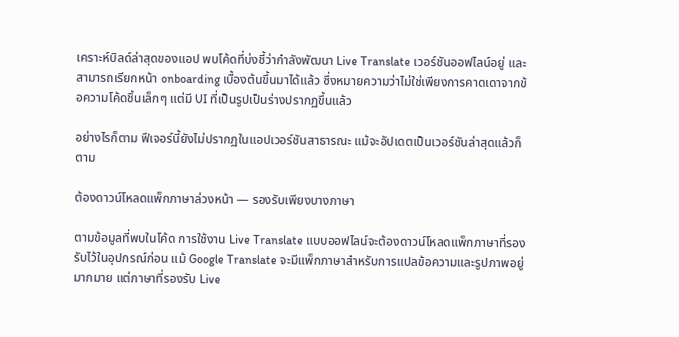เคราะห์บิลด์ล่าสุดของแอป พบโค้ดที่บ่งชี้ว่ากำลังพัฒนา Live Translate เวอร์ชันออฟไลน์อยู่ และสามารถเรียกหน้า onboarding เบื้องต้นขึ้นมาได้แล้ว ซึ่งหมายความว่าไม่ใช่เพียงการคาดเดาจากข้อความโค้ดชิ้นเล็กๆ แต่มี UI ที่เป็นรูปเป็นร่างปรากฏขึ้นแล้ว

อย่างไรก็ตาม ฟีเจอร์นี้ยังไม่ปรากฏในแอปเวอร์ชันสาธารณะ แม้จะอัปเดตเป็นเวอร์ชันล่าสุดแล้วก็ตาม

ต้องดาวน์โหลดแพ็กภาษาล่วงหน้า — รองรับเพียงบางภาษา

ตามข้อมูลที่พบในโค้ด การใช้งาน Live Translate แบบออฟไลน์จะต้องดาวน์โหลดแพ็กภาษาที่รองรับไว้ในอุปกรณ์ก่อน แม้ Google Translate จะมีแพ็กภาษาสำหรับการแปลข้อความและรูปภาพอยู่มากมาย แต่ภาษาที่รองรับ Live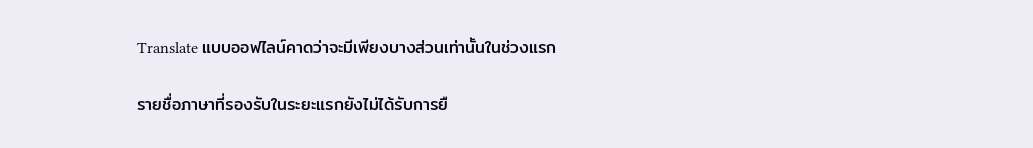Translate แบบออฟไลน์คาดว่าจะมีเพียงบางส่วนเท่านั้นในช่วงแรก

รายชื่อภาษาที่รองรับในระยะแรกยังไม่ได้รับการยื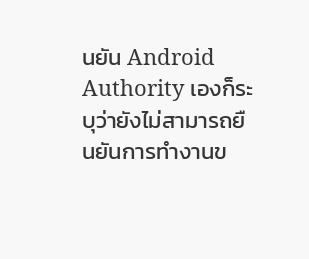นยัน Android Authority เองก็ระบุว่ายังไม่สามารถยืนยันการทำงานข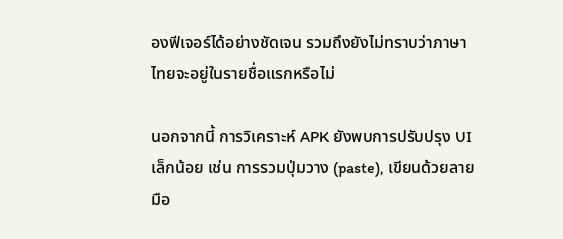องฟีเจอร์ได้อย่างชัดเจน รวมถึงยังไม่ทราบว่าภาษาไทยจะอยู่ในรายชื่อแรกหรือไม่

นอกจากนี้ การวิเคราะห์ APK ยังพบการปรับปรุง UI เล็กน้อย เช่น การรวมปุ่มวาง (paste), เขียนด้วยลายมือ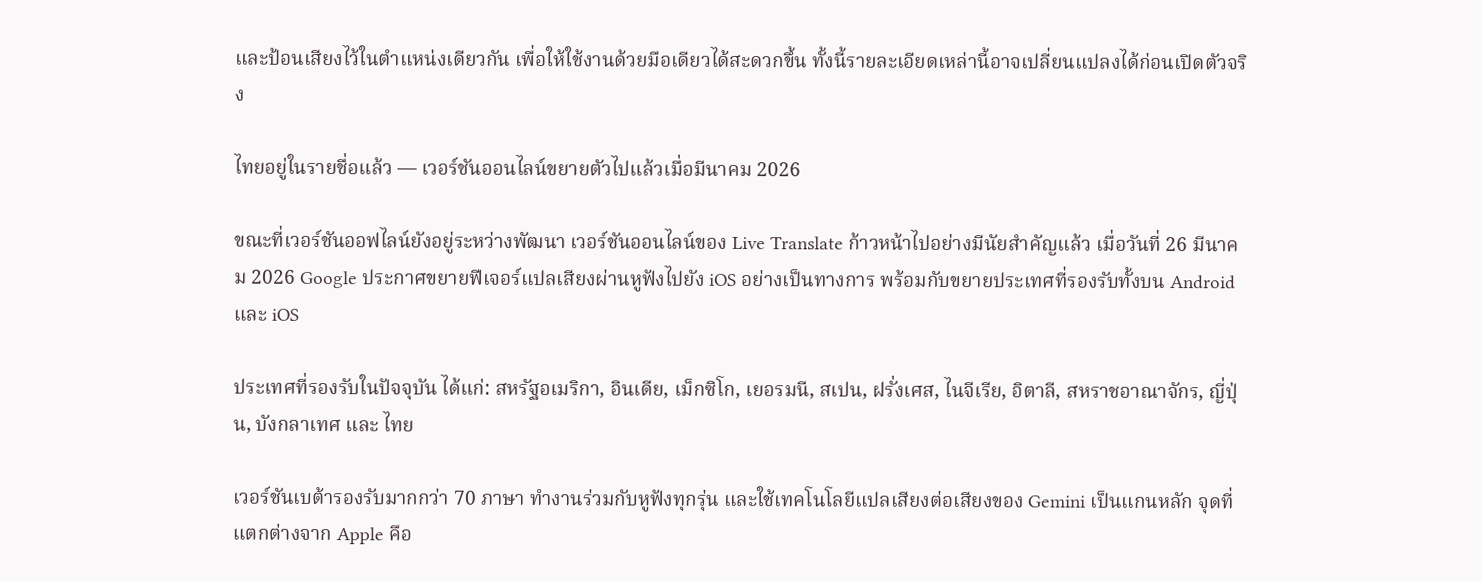และป้อนเสียงไว้ในตำแหน่งเดียวกัน เพื่อให้ใช้งานด้วยมือเดียวได้สะดวกขึ้น ทั้งนี้รายละเอียดเหล่านี้อาจเปลี่ยนแปลงได้ก่อนเปิดตัวจริง

ไทยอยู่ในรายชื่อแล้ว — เวอร์ชันออนไลน์ขยายตัวไปแล้วเมื่อมีนาคม 2026

ขณะที่เวอร์ชันออฟไลน์ยังอยู่ระหว่างพัฒนา เวอร์ชันออนไลน์ของ Live Translate ก้าวหน้าไปอย่างมีนัยสำคัญแล้ว เมื่อวันที่ 26 มีนาคม 2026 Google ประกาศขยายฟีเจอร์แปลเสียงผ่านหูฟังไปยัง iOS อย่างเป็นทางการ พร้อมกับขยายประเทศที่รองรับทั้งบน Android และ iOS

ประเทศที่รองรับในปัจจุบัน ได้แก่: สหรัฐอเมริกา, อินเดีย, เม็กซิโก, เยอรมนี, สเปน, ฝรั่งเศส, ไนจีเรีย, อิตาลี, สหราชอาณาจักร, ญี่ปุ่น, บังกลาเทศ และ ไทย

เวอร์ชันเบต้ารองรับมากกว่า 70 ภาษา ทำงานร่วมกับหูฟังทุกรุ่น และใช้เทคโนโลยีแปลเสียงต่อเสียงของ Gemini เป็นแกนหลัก จุดที่แตกต่างจาก Apple คือ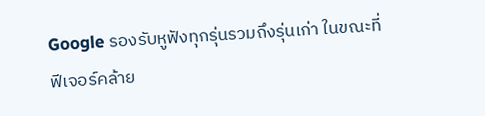Google รองรับหูฟังทุกรุ่นรวมถึงรุ่นเก่า ในขณะที่ฟีเจอร์คล้าย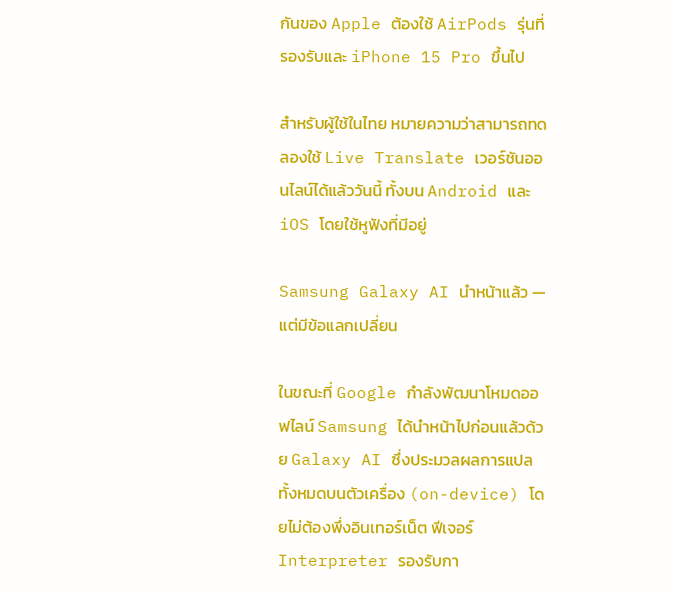กันของ Apple ต้องใช้ AirPods รุ่นที่รองรับและ iPhone 15 Pro ขึ้นไป

สำหรับผู้ใช้ในไทย หมายความว่าสามารถทดลองใช้ Live Translate เวอร์ชันออนไลน์ได้แล้ววันนี้ ทั้งบน Android และ iOS โดยใช้หูฟังที่มีอยู่

Samsung Galaxy AI นำหน้าแล้ว — แต่มีข้อแลกเปลี่ยน

ในขณะที่ Google กำลังพัฒนาโหมดออฟไลน์ Samsung ได้นำหน้าไปก่อนแล้วด้วย Galaxy AI ซึ่งประมวลผลการแปลทั้งหมดบนตัวเครื่อง (on-device) โดยไม่ต้องพึ่งอินเทอร์เน็ต ฟีเจอร์ Interpreter รองรับกา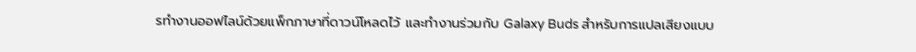รทำงานออฟไลน์ด้วยแพ็กภาษาที่ดาวน์โหลดไว้ และทำงานร่วมกับ Galaxy Buds สำหรับการแปลเสียงแบบ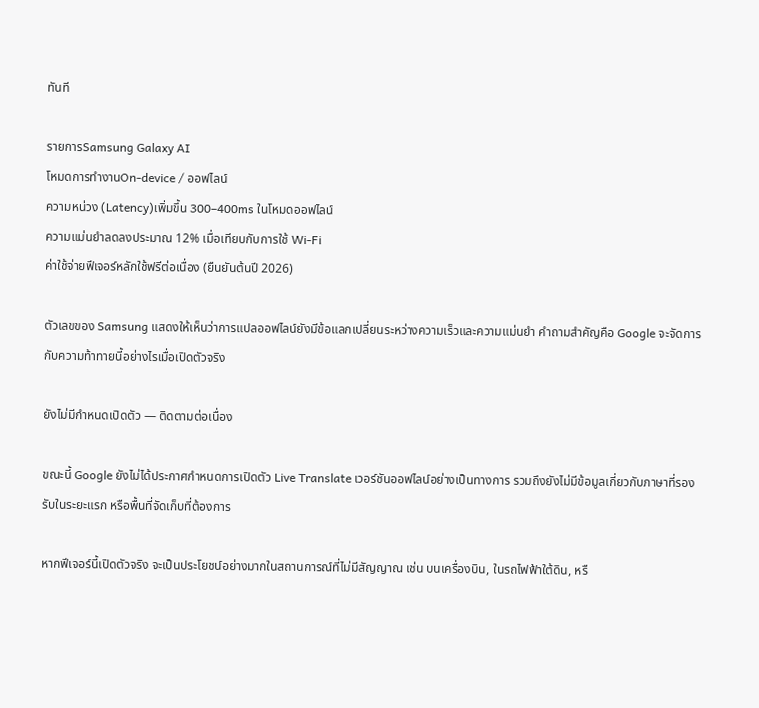ทันที

รายการSamsung Galaxy AI
โหมดการทำงานOn-device / ออฟไลน์
ความหน่วง (Latency)เพิ่มขึ้น 300–400ms ในโหมดออฟไลน์
ความแม่นยำลดลงประมาณ 12% เมื่อเทียบกับการใช้ Wi-Fi
ค่าใช้จ่ายฟีเจอร์หลักใช้ฟรีต่อเนื่อง (ยืนยันต้นปี 2026)

ตัวเลขของ Samsung แสดงให้เห็นว่าการแปลออฟไลน์ยังมีข้อแลกเปลี่ยนระหว่างความเร็วและความแม่นยำ คำถามสำคัญคือ Google จะจัดการกับความท้าทายนี้อย่างไรเมื่อเปิดตัวจริง

ยังไม่มีกำหนดเปิดตัว — ติดตามต่อเนื่อง

ขณะนี้ Google ยังไม่ได้ประกาศกำหนดการเปิดตัว Live Translate เวอร์ชันออฟไลน์อย่างเป็นทางการ รวมถึงยังไม่มีข้อมูลเกี่ยวกับภาษาที่รองรับในระยะแรก หรือพื้นที่จัดเก็บที่ต้องการ

หากฟีเจอร์นี้เปิดตัวจริง จะเป็นประโยชน์อย่างมากในสถานการณ์ที่ไม่มีสัญญาณ เช่น บนเครื่องบิน, ในรถไฟฟ้าใต้ดิน, หรื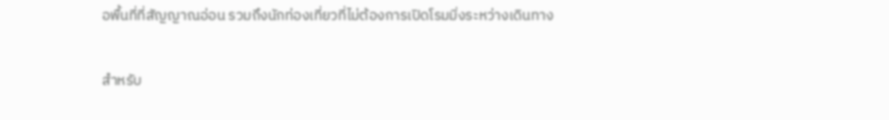อพื้นที่ที่สัญญาณอ่อน รวมถึงนักท่องเที่ยวที่ไม่ต้องการเปิดโรมมิ่งระหว่างเดินทาง

สำหรับ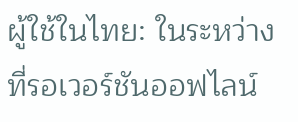ผู้ใช้ในไทย: ในระหว่างที่รอเวอร์ชันออฟไลน์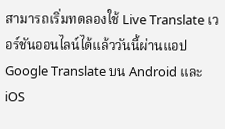สามารถเริ่มทดลองใช้ Live Translate เวอร์ชันออนไลน์ได้แล้ววันนี้ผ่านแอป Google Translate บน Android และ iOS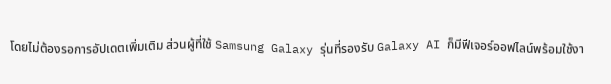โดยไม่ต้องรอการอัปเดตเพิ่มเติม ส่วนผู้ที่ใช้ Samsung Galaxy รุ่นที่รองรับ Galaxy AI ก็มีฟีเจอร์ออฟไลน์พร้อมใช้งา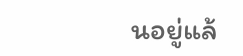นอยู่แล้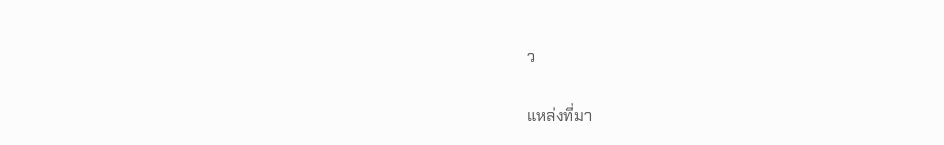ว

แหล่งที่มา